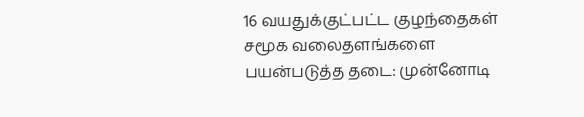16 வயதுக்குட்பட்ட குழந்தைகள் சமூக வலைதளங்களை பயன்படுத்த தடை: முன்னோடி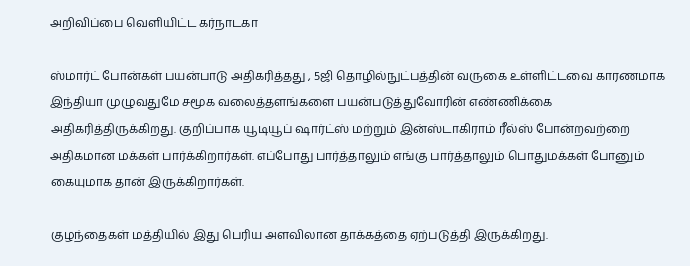அறிவிப்பை வெளியிட்ட கர்நாடகா

ஸ்மார்ட் போன்கள் பயன்பாடு அதிகரித்தது , 5ஜி தொழில்நுட்பத்தின் வருகை உள்ளிட்டவை காரணமாக இந்தியா முழுவதுமே சமூக வலைத்தளங்களை பயன்படுத்துவோரின் எண்ணிக்கை அதிகரித்திருக்கிறது. குறிப்பாக யூடியூப் ஷார்ட்ஸ் மற்றும் இன்ஸ்டாகிராம் ரீல்ஸ் போன்றவற்றை அதிகமான மக்கள் பார்க்கிறார்கள். எப்போது பார்த்தாலும் எங்கு பார்த்தாலும் பொதுமக்கள் போனும் கையுமாக தான் இருக்கிறார்கள்.

குழந்தைகள் மத்தியில் இது பெரிய அளவிலான தாக்கத்தை ஏற்படுத்தி இருக்கிறது.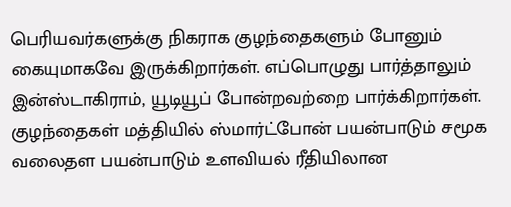பெரியவர்களுக்கு நிகராக குழந்தைகளும் போனும் கையுமாகவே இருக்கிறார்கள். எப்பொழுது பார்த்தாலும் இன்ஸ்டாகிராம், யூடியூப் போன்றவற்றை பார்க்கிறார்கள். குழந்தைகள் மத்தியில் ஸ்மார்ட்போன் பயன்பாடும் சமூக வலைதள பயன்பாடும் உளவியல் ரீதியிலான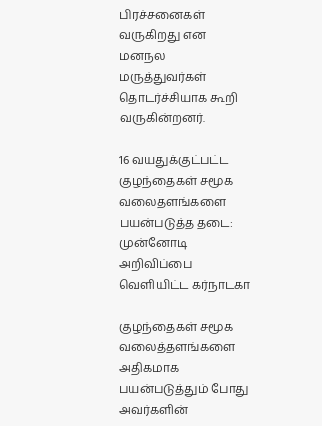பிரச்சனைகள் வருகிறது என மனநல மருத்துவர்கள் தொடர்ச்சியாக கூறி வருகின்றனர்.

16 வயதுக்குட்பட்ட குழந்தைகள் சமூக வலைதளங்களை பயன்படுத்த தடை: முன்னோடி அறிவிப்பை வெளியிட்ட கர்நாடகா

குழந்தைகள் சமூக வலைத்தளங்களை அதிகமாக பயன்படுத்தும் போது அவர்களின்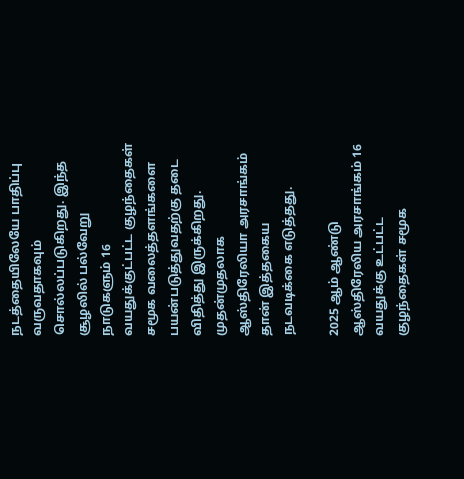நடத்தையிலேயே பாதிப்பு வருவதாகவும் சொல்லப்படுகிறது. இந்த சூழலில் பல்வேறு நாடுகளும் 16 வயதுக்குட்பட்ட குழந்தைகள் சமூக வலைத்தளங்களை பயன்படுத்துவதற்கு தடை விதித்து இருக்கிறது. முதன்முதலாக ஆஸ்திரேலியா அரசாங்கம் தான் இத்தகைய நடவடிக்கை எடுத்தது.

2025 ஆம் ஆண்டு ஆஸ்திரேலிய அரசாங்கம் 16 வயதுக்கு உட்பட்ட குழந்தைகள் சமூக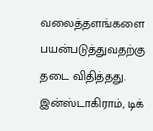வலைத்தளங்களை பயன்படுத்துவதற்கு தடை விதித்தது. இன்ஸ்டாகிராம், டிக்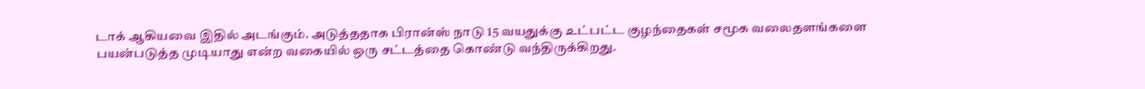டாக் ஆகியவை இதில் அடங்கும். அடுத்ததாக பிரான்ஸ் நாடு 15 வயதுக்கு உட்பட்ட குழந்தைகள் சமூக வலைதளங்களை பயன்படுத்த முடியாது என்ற வகையில் ஒரு சட்டத்தை கொண்டு வந்திருக்கிறது.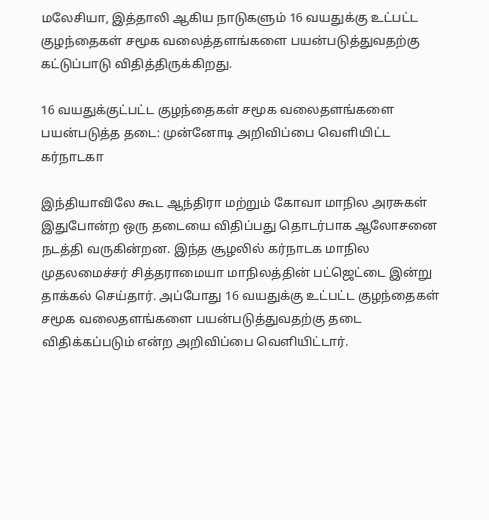மலேசியா, இத்தாலி ஆகிய நாடுகளும் 16 வயதுக்கு உட்பட்ட குழந்தைகள் சமூக வலைத்தளங்களை பயன்படுத்துவதற்கு கட்டுப்பாடு விதித்திருக்கிறது.

16 வயதுக்குட்பட்ட குழந்தைகள் சமூக வலைதளங்களை பயன்படுத்த தடை: முன்னோடி அறிவிப்பை வெளியிட்ட கர்நாடகா

இந்தியாவிலே கூட ஆந்திரா மற்றும் கோவா மாநில அரசுகள் இதுபோன்ற ஒரு தடையை விதிப்பது தொடர்பாக ஆலோசனை நடத்தி வருகின்றன. இந்த சூழலில் கர்நாடக மாநில முதலமைச்சர் சித்தராமையா மாநிலத்தின் பட்ஜெட்டை இன்று தாக்கல் செய்தார். அப்போது 16 வயதுக்கு உட்பட்ட குழந்தைகள் சமூக வலைதளங்களை பயன்படுத்துவதற்கு தடை விதிக்கப்படும் என்ற அறிவிப்பை வெளியிட்டார்.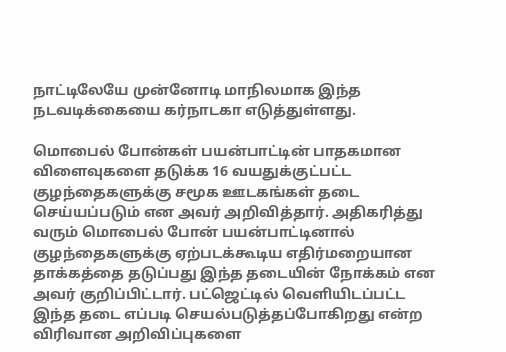நாட்டிலேயே முன்னோடி மாநிலமாக இந்த நடவடிக்கையை கர்நாடகா எடுத்துள்ளது.

மொபைல் போன்கள் பயன்பாட்டின் பாதகமான விளைவுகளை தடுக்க 16 வயதுக்குட்பட்ட குழந்தைகளுக்கு சமூக ஊடகங்கள் தடை செய்யப்படும் என அவர் அறிவித்தார். அதிகரித்து வரும் மொபைல் போன் பயன்பாட்டினால் குழந்தைகளுக்கு ஏற்படக்கூடிய எதிர்மறையான தாக்கத்தை தடுப்பது இந்த தடையின் நோக்கம் என அவர் குறிப்பிட்டார். பட்ஜெட்டில் வெளியிடப்பட்ட இந்த தடை எப்படி செயல்படுத்தப்போகிறது என்ற விரிவான அறிவிப்புகளை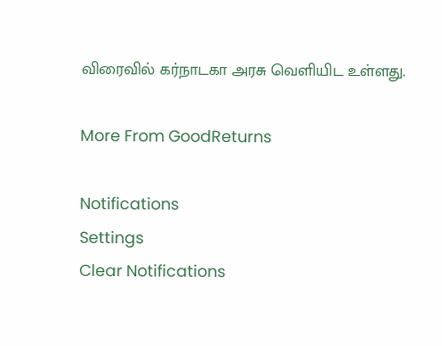விரைவில் கர்நாடகா அரசு வெளியிட உள்ளது.

More From GoodReturns

Notifications
Settings
Clear Notifications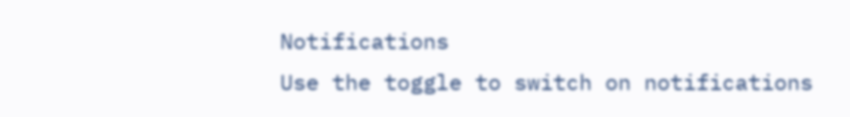Notifications
Use the toggle to switch on notifications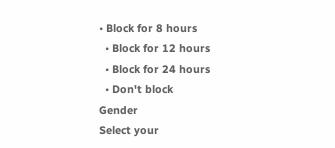• Block for 8 hours
  • Block for 12 hours
  • Block for 24 hours
  • Don't block
Gender
Select your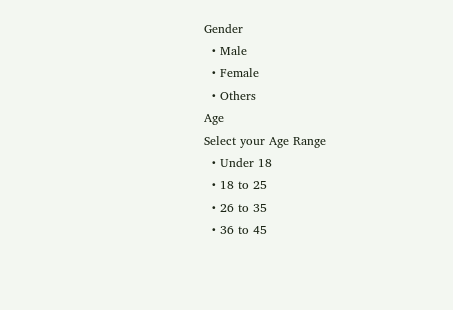Gender
  • Male
  • Female
  • Others
Age
Select your Age Range
  • Under 18
  • 18 to 25
  • 26 to 35
  • 36 to 45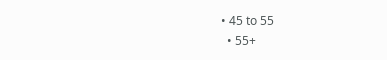• 45 to 55
  • 55+